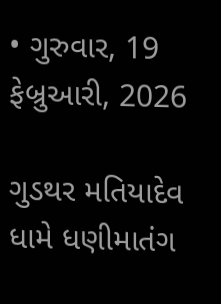• ગુરુવાર, 19 ફેબ્રુઆરી, 2026

ગુડથર મતિયાદેવ ધામે ધણીમાતંગ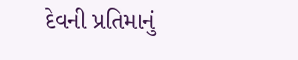દેવની પ્રતિમાનું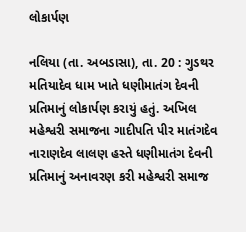લોકાર્પણ

નલિયા (તા. અબડાસા), તા. 20 : ગુડથર મતિયાદેવ ધામ ખાતે ધણીમાતંગ દેવની પ્રતિમાનું લોકાર્પણ કરાયું હતું. અખિલ મહેશ્વરી સમાજના ગાદીપતિ પીર માતંગદેવ નારાણદેવ લાલણ હસ્તે ધણીમાતંગ દેવની પ્રતિમાનું અનાવરણ કરી મહેશ્વરી સમાજ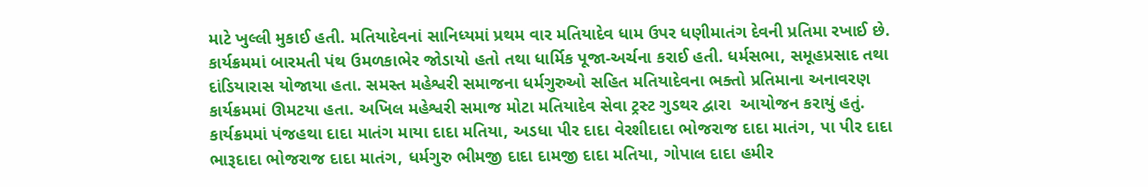માટે ખુલ્લી મુકાઈ હતી. મતિયાદેવનાં સાનિધ્યમાં પ્રથમ વાર મતિયાદેવ ધામ ઉપર ધણીમાતંગ દેવની પ્રતિમા રખાઈ છે. કાર્યક્રમમાં બારમતી પંથ ઉમળકાભેર જોડાયો હતો તથા ધાર્મિક પૂજા-અર્ચના કરાઈ હતી. ધર્મસભા, સમૂહપ્રસાદ તથા દાંડિયારાસ યોજાયા હતા. સમસ્ત મહેશ્વરી સમાજના ધર્મગુરુઓ સહિત મતિયાદેવના ભક્તો પ્રતિમાના અનાવરણ  કાર્યક્રમમાં ઊમટયા હતા. અખિલ મહેશ્વરી સમાજ મોટા મતિયાદેવ સેવા ટ્રસ્ટ ગુડથર દ્વારા  આયોજન કરાયું હતું. કાર્યક્રમમાં પંજહથા દાદા માતંગ માયા દાદા મતિયા, અડધા પીર દાદા વેરશીદાદા ભોજરાજ દાદા માતંગ, પા પીર દાદા ભારૂદાદા ભોજરાજ દાદા માતંગ, ધર્મગુરુ ભીમજી દાદા દામજી દાદા મતિયા, ગોપાલ દાદા હમીર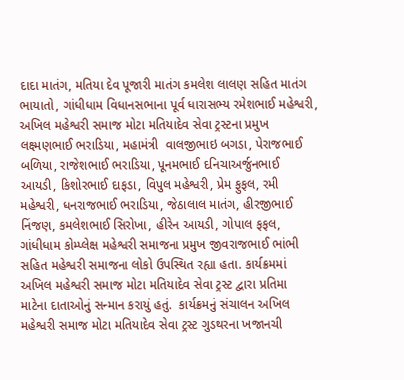દાદા માતંગ, મતિયા દેવ પૂજારી માતંગ કમલેશ લાલણ સહિત માતંગ ભાયાતો, ગાંધીધામ વિધાનસભાના પૂર્વ ધારાસભ્ય રમેશભાઈ મહેશ્વરી, અખિલ મહેશ્વરી સમાજ મોટા મતિયાદેવ સેવા ટ્રસ્ટના પ્રમુખ લક્ષ્મણભાઈ ભરાડિયા, મહામંત્રી  વાલજીભાઇ બગડા, પેરાજભાઈ બળિયા, રાજેશભાઈ ભરાડિયા, પૂનમભાઈ દનિચાઅર્જુનભાઈ આયડી, કિશોરભાઈ દાફડા, વિપુલ મહેશ્વરી, પ્રેમ ફુફલ, રમી મહેશ્વરી, ધનરાજભાઈ ભરાડિયા, જેઠાલાલ માતંગ, હીરજીભાઈ નિંજણ, કમલેશભાઈ સિરોખા, હીરેન આયડી, ગોપાલ ફફલ, ગાંધીધામ કોમ્પ્લેક્ષ મહેશ્વરી સમાજના પ્રમુખ જીવરાજભાઈ ભાંભી સહિત મહેશ્વરી સમાજના લોકો ઉપસ્થિત રહ્યા હતા. કાર્યક્રમમાં અખિલ મહેશ્વરી સમાજ મોટા મતિયાદેવ સેવા ટ્રસ્ટ દ્વારા પ્રતિમા  માટેના દાતાઓનું સન્માન કરાયું હતું.  કાર્યક્રમનું સંચાલન અખિલ મહેશ્વરી સમાજ મોટા મતિયાદેવ સેવા ટ્રસ્ટ ગુડથરના ખજાનચી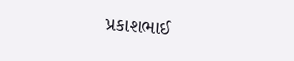પ્રકાશભાઈ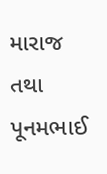મારાજ તથા પૂનમભાઈ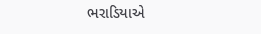ભરાડિયાએ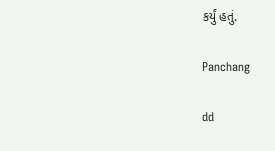કર્યું હતું.

Panchang

dd